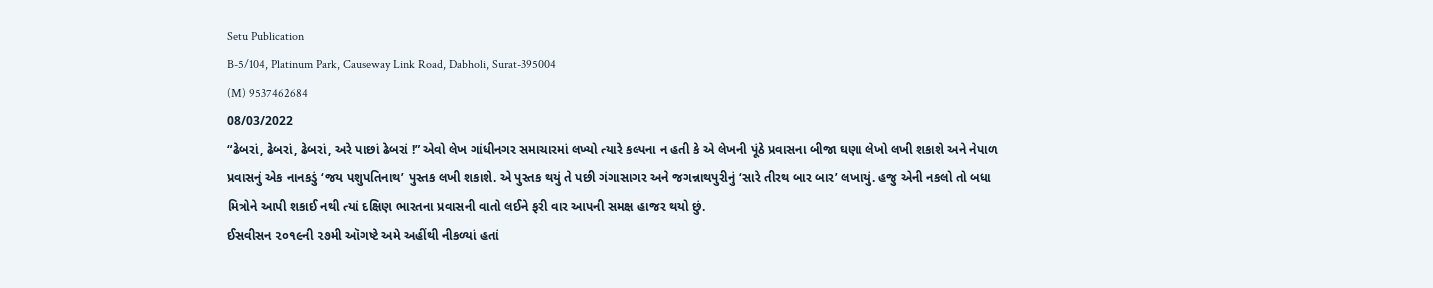Setu Publication
B-5/104, Platinum Park, Causeway Link Road, Dabholi, Surat-395004
(M) 9537462684
08/03/2022
“ઢેબરાં, ઢેબરાં, ઢેબરાં, અરે પાછાં ઢેબરાં !” એવો લેખ ગાંધીનગર સમાચારમાં લખ્યો ત્યારે કલ્પના ન હતી કે એ લેખની પૂંઠે પ્રવાસના બીજા ઘણા લેખો લખી શકાશે અને નેપાળ પ્રવાસનું એક નાનકડું ‘જય પશુપતિનાથ’ પુસ્તક લખી શકાશે. એ પુસ્તક થયું તે પછી ગંગાસાગર અને જગન્નાથપુરીનું ‘સારે તીરથ બાર બાર’ લખાયું. હજુ એની નકલો તો બધા મિત્રોને આપી શકાઈ નથી ત્યાં દક્ષિણ ભારતના પ્રવાસની વાતો લઈને ફરી વાર આપની સમક્ષ હાજર થયો છું.
ઈસવીસન ૨૦૧૯ની ૨૭મી ઑગષ્ટે અમે અહીંથી નીકળ્યાં હતાં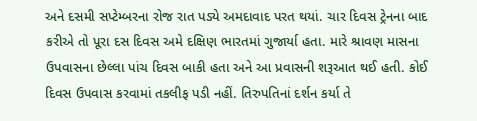અને દસમી સપ્ટેમ્બરના રોજ રાત પડ્યે અમદાવાદ પરત થયાં. ચાર દિવસ ટ્રેનના બાદ કરીએ તો પૂરા દસ દિવસ અમે દક્ષિણ ભારતમાં ગુજાર્યા હતા. મારે શ્રાવણ માસના ઉપવાસના છેલ્લા પાંચ દિવસ બાકી હતા અને આ પ્રવાસની શરૂઆત થઈ હતી. કોઈ દિવસ ઉપવાસ કરવામાં તકલીફ પડી નહીં. તિરુપતિનાં દર્શન કર્યા તે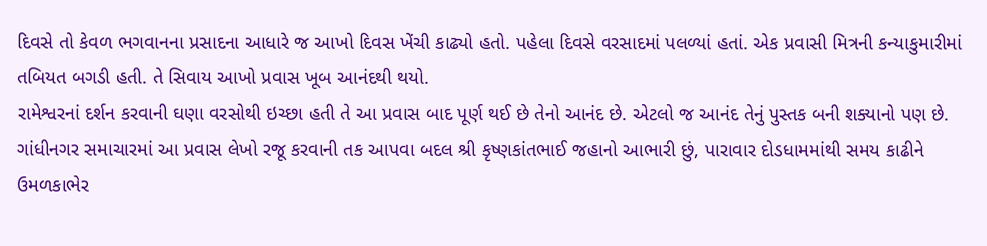દિવસે તો કેવળ ભગવાનના પ્રસાદના આધારે જ આખો દિવસ ખેંચી કાઢ્યો હતો. પહેલા દિવસે વરસાદમાં પલળ્યાં હતાં. એક પ્રવાસી મિત્રની કન્યાકુમારીમાં તબિયત બગડી હતી. તે સિવાય આખો પ્રવાસ ખૂબ આનંદથી થયો.
રામેશ્વરનાં દર્શન કરવાની ઘણા વરસોથી ઇચ્છા હતી તે આ પ્રવાસ બાદ પૂર્ણ થઈ છે તેનો આનંદ છે. એટલો જ આનંદ તેનું પુસ્તક બની શક્યાનો પણ છે.
ગાંધીનગર સમાચારમાં આ પ્રવાસ લેખો રજૂ કરવાની તક આપવા બદલ શ્રી કૃષ્ણકાંતભાઈ જહાનો આભારી છું, પારાવાર દોડધામમાંથી સમય કાઢીને ઉમળકાભેર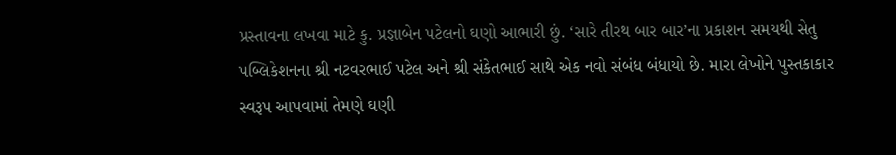પ્રસ્તાવના લખવા માટે કુ. પ્રજ્ઞાબેન પટેલનો ઘણો આભારી છું. ‘સારે તીરથ બાર બાર’ના પ્રકાશન સમયથી સેતુ પબ્લિકેશનના શ્રી નટવરભાઈ પટેલ અને શ્રી સંકેતભાઈ સાથે એક નવો સંબંધ બંધાયો છે. મારા લેખોને પુસ્તકાકાર સ્વરૂપ આપવામાં તેમણે ઘણી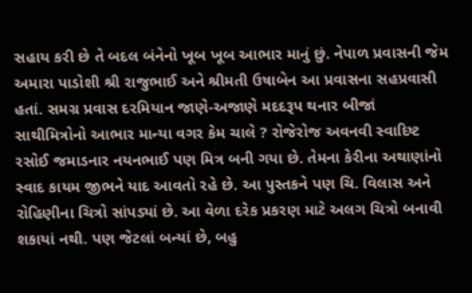સહાય કરી છે તે બદલ બંનેનો ખૂબ ખૂબ આભાર માનું છું. નેપાળ પ્રવાસની જેમ અમારા પાડોશી શ્રી રાજુભાઈ અને શ્રીમતી ઉષાબેન આ પ્રવાસના સહપ્રવાસી હતાં. સમગ્ર પ્રવાસ દરમિયાન જાણે-અજાણે મદદરૂપ થનાર બીજાં સાથીમિત્રોનો આભાર માન્યા વગર કેમ ચાલે ? રોજેરોજ અવનવી સ્વાદિષ્ટ રસોઈ જમાડનાર નયનભાઈ પણ મિત્ર બની ગયા છે. તેમના કેરીના અથાણાંનો સ્વાદ કાયમ જીભને યાદ આવતો રહે છે. આ પુસ્તકને પણ ચિ. વિલાસ અને રોહિણીના ચિત્રો સાંપડ્યાં છે. આ વેળા દરેક પ્રકરણ માટે અલગ ચિત્રો બનાવી શકાયાં નથી. પણ જેટલાં બન્યાં છે, બહુ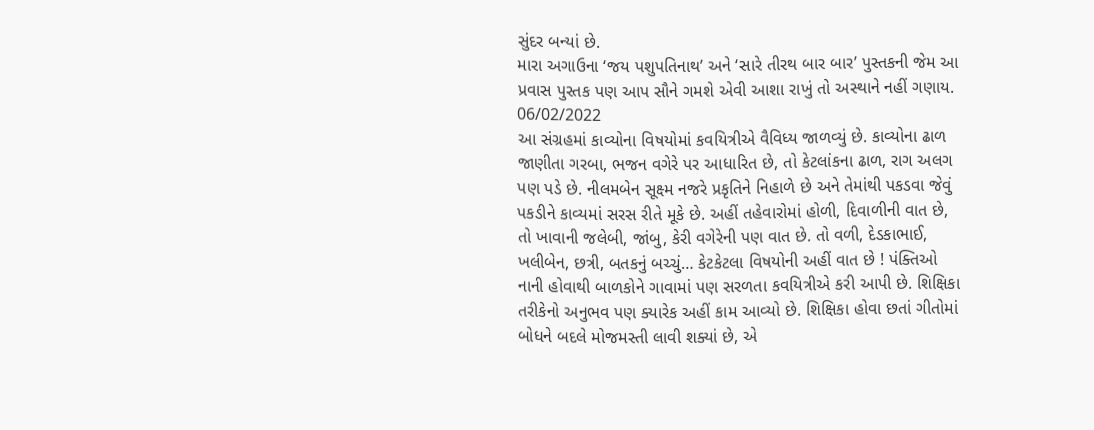સુંદર બન્યાં છે.
મારા અગાઉના ‘જય પશુપતિનાથ’ અને ‘સારે તીરથ બાર બાર’ પુસ્તકની જેમ આ પ્રવાસ પુસ્તક પણ આપ સૌને ગમશે એવી આશા રાખું તો અસ્થાને નહીં ગણાય.
06/02/2022
આ સંગ્રહમાં કાવ્યોના વિષયોમાં કવયિત્રીએ વૈવિધ્ય જાળવ્યું છે. કાવ્યોના ઢાળ જાણીતા ગરબા, ભજન વગેરે પર આધારિત છે, તો કેટલાંકના ઢાળ, રાગ અલગ પણ પડે છે. નીલમબેન સૂક્ષ્મ નજરે પ્રકૃતિને નિહાળે છે અને તેમાંથી પકડવા જેવું પકડીને કાવ્યમાં સરસ રીતે મૂકે છે. અહીં તહેવારોમાં હોળી, દિવાળીની વાત છે, તો ખાવાની જલેબી, જાંબુ, કેરી વગેરેની પણ વાત છે. તો વળી, દેડકાભાઈ, ખલીબેન, છત્રી, બતકનું બચ્ચું… કેટકેટલા વિષયોની અહીં વાત છે ! પંક્તિઓ નાની હોવાથી બાળકોને ગાવામાં પણ સરળતા કવયિત્રીએ કરી આપી છે. શિક્ષિકા તરીકેનો અનુભવ પણ ક્યારેક અહીં કામ આવ્યો છે. શિક્ષિકા હોવા છતાં ગીતોમાં બોધને બદલે મોજમસ્તી લાવી શક્યાં છે, એ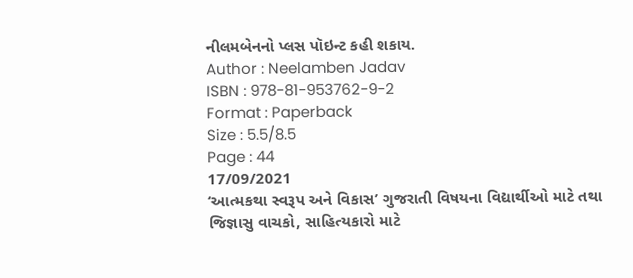નીલમબેનનો પ્લસ પૉઇન્ટ કહી શકાય.
Author : Neelamben Jadav
ISBN : 978-81-953762-9-2
Format : Paperback
Size : 5.5/8.5
Page : 44
17/09/2021
‘આત્મકથા સ્વરૂપ અને વિકાસ’ ગુજરાતી વિષયના વિદ્યાર્થીઓ માટે તથા જિજ્ઞાસુ વાચકો, સાહિત્યકારો માટે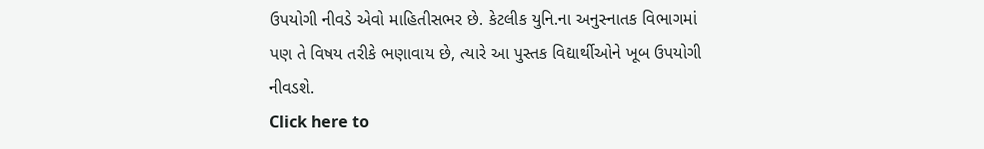ઉપયોગી નીવડે એવો માહિતીસભર છે. કેટલીક યુનિ.ના અનુસ્નાતક વિભાગમાં પણ તે વિષય તરીકે ભણાવાય છે, ત્યારે આ પુસ્તક વિદ્યાર્થીઓને ખૂબ ઉપયોગી નીવડશે.
Click here to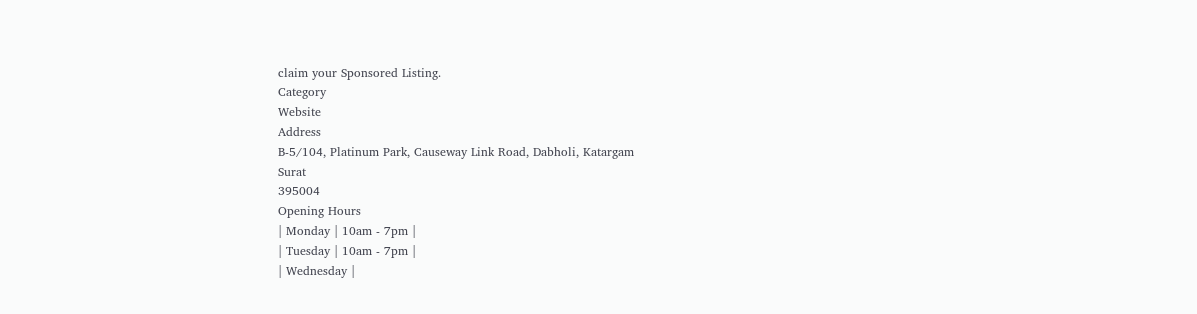claim your Sponsored Listing.
Category
Website
Address
B-5/104, Platinum Park, Causeway Link Road, Dabholi, Katargam
Surat
395004
Opening Hours
| Monday | 10am - 7pm |
| Tuesday | 10am - 7pm |
| Wednesday |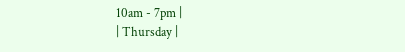10am - 7pm |
| Thursday |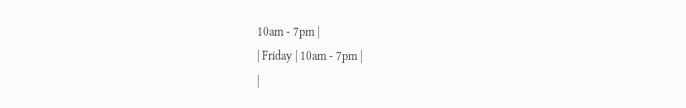10am - 7pm |
| Friday | 10am - 7pm |
|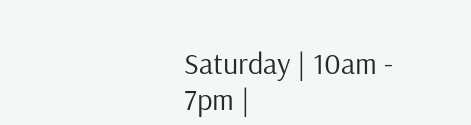Saturday | 10am - 7pm |